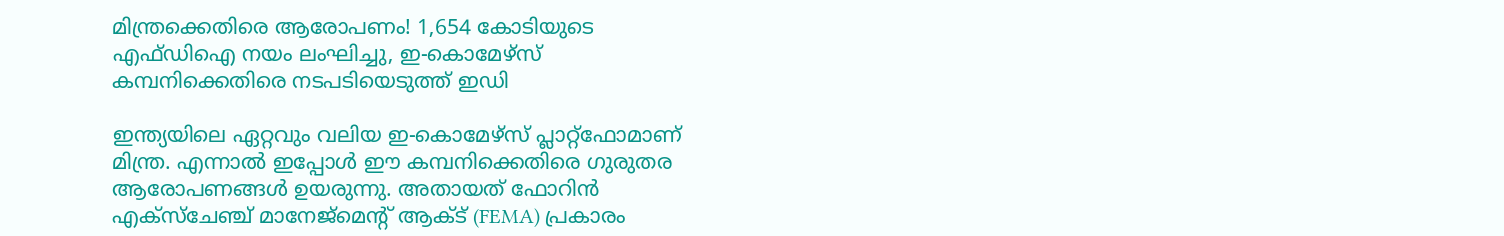മിന്ത്രക്കെതിരെ ആരോപണം! 1,654 കോടിയുടെ എഫ്ഡിഐ നയം ലംഘിച്ചു, ഇ-കൊമേഴ്സ് കമ്പനിക്കെതിരെ നടപടിയെടുത്ത് ഇഡി

ഇന്ത്യയിലെ ഏറ്റവും വലിയ ഇ-കൊമേഴ്സ് പ്ലാറ്റ്ഫോമാണ് മിന്ത്ര. എന്നാൽ ഇപ്പോൾ ഈ കമ്പനിക്കെതിരെ ഗുരുതര ആരോപണങ്ങൾ ഉയരുന്നു. അതായത് ഫോറിൻ എക്സ്ചേഞ്ച് മാനേജ്‌മെന്റ് ആക്ട് (FEMA) പ്രകാരം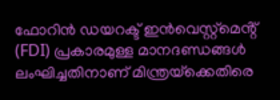ഫോറിൻ ഡയറക്ട് ഇൻവെസ്റ്റ്മെൻ്റ് (FDI) പ്രകാരമുള്ള മാനദണ്ഡങ്ങൾ ലംഘിച്ചതിനാണ് മിന്ത്രയ്‌ക്കെതിരെ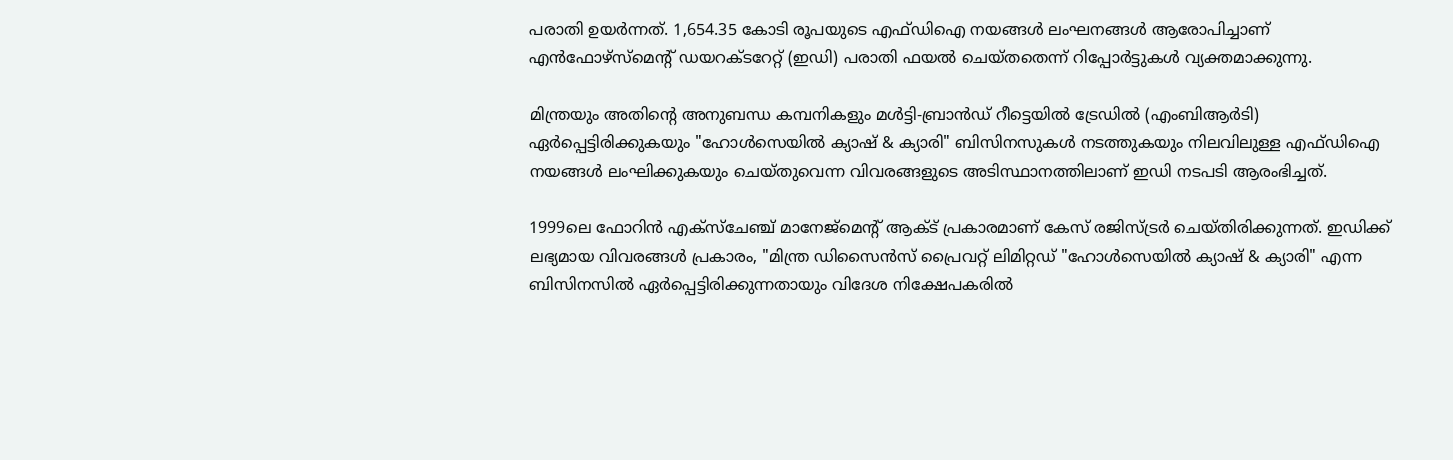പരാതി ഉയർന്നത്. 1,654.35 കോടി രൂപയുടെ എഫ്ഡിഐ നയങ്ങൾ ലംഘനങ്ങൾ ആരോപിച്ചാണ് എൻഫോഴ്സ്മെൻ്റ് ഡയറക്ടറേറ്റ് (ഇഡി) പരാതി ഫയൽ ചെയ്തതെന്ന് റിപ്പോർട്ടുകൾ വ്യക്തമാക്കുന്നു.

മിന്ത്രയും അതിൻ്റെ അനുബന്ധ കമ്പനികളും മൾട്ടി-ബ്രാൻഡ് റീട്ടെയിൽ ട്രേഡിൽ (എംബിആർടി) ഏർപ്പെട്ടിരിക്കുകയും "ഹോൾസെയിൽ ക്യാഷ് & ക്യാരി" ബിസിനസുകൾ നടത്തുകയും നിലവിലുള്ള എഫ്ഡിഐ നയങ്ങൾ ലംഘിക്കുകയും ചെയ്തുവെന്ന വിവരങ്ങളുടെ അടിസ്ഥാനത്തിലാണ് ഇഡി നടപടി ആരംഭിച്ചത്.

1999ലെ ഫോറിൻ എക്സ്ചേഞ്ച് മാനേജ്‌മെന്റ് ആക്ട് പ്രകാരമാണ് കേസ് രജിസ്ട്രർ ചെയ്തിരിക്കുന്നത്. ഇഡിക്ക് ലഭ്യമായ വിവരങ്ങൾ പ്രകാരം, "മിന്ത്ര ഡിസൈൻസ് പ്രൈവറ്റ് ലിമിറ്റഡ് "ഹോൾസെയിൽ ക്യാഷ് & ക്യാരി" എന്ന ബിസിനസിൽ ഏർപ്പെട്ടിരിക്കുന്നതായും വിദേശ നിക്ഷേപകരിൽ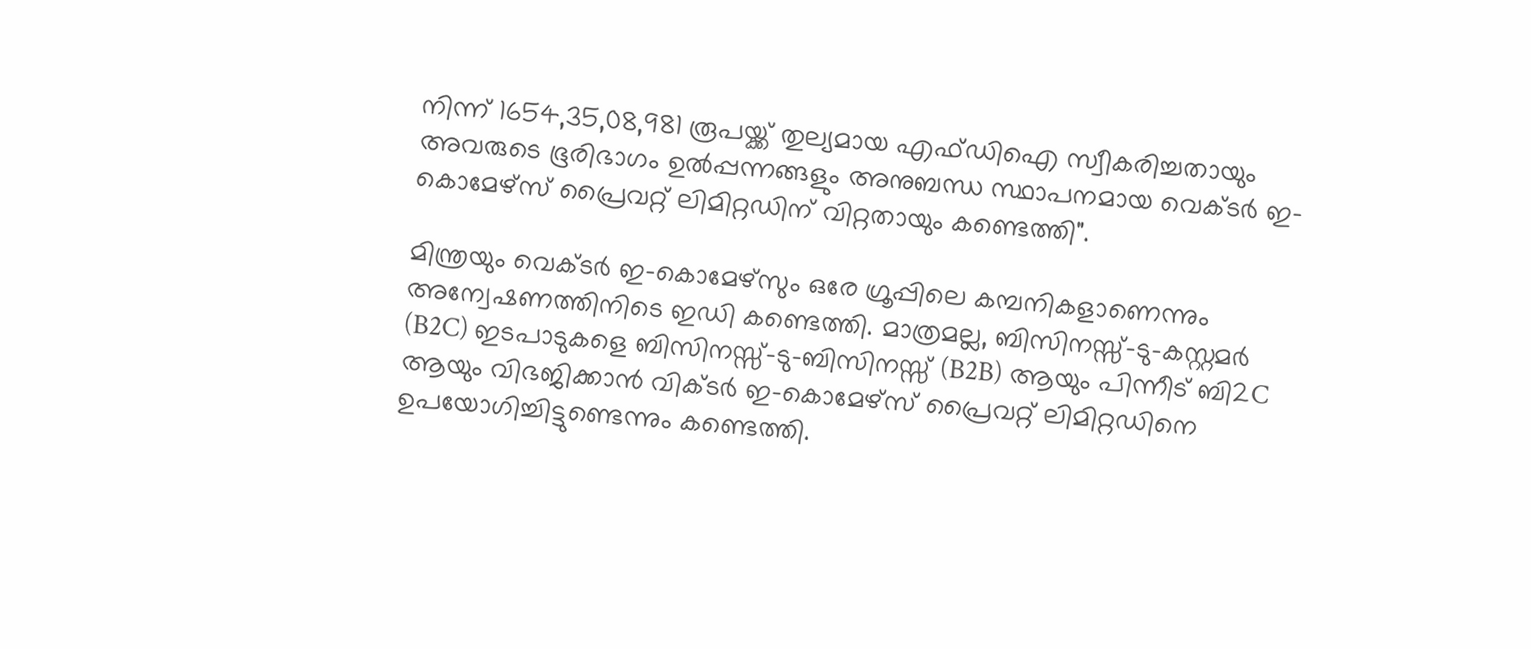നിന്ന് 1654,35,08,981 രൂപയ്ക്ക് തുല്യമായ എഫ്ഡിഐ സ്വീകരിച്ചതായും അവരുടെ ഭൂരിഭാഗം ഉൽപ്പന്നങ്ങളും അനുബന്ധ സ്ഥാപനമായ വെക്ടർ ഇ-കൊമേഴ്‌സ് പ്രൈവറ്റ് ലിമിറ്റഡിന് വിറ്റതായും കണ്ടെത്തി".

മിന്ത്രയും വെക്ടർ ഇ-കൊമേഴ്‌സും ഒരേ ഗ്രൂപ്പിലെ കമ്പനികളാണെന്നും അന്വേഷണത്തിനിടെ ഇഡി കണ്ടെത്തി. മാത്രമല്ല, ബിസിനസ്സ്-ടു-കസ്റ്റമർ (B2C) ഇടപാടുകളെ ബിസിനസ്സ്-ടു-ബിസിനസ്സ് (B2B) ആയും പിന്നീട് ബി2C ആയും വിഭജിക്കാൻ വിക്ടർ ഇ-കൊമേഴ്‌സ് പ്രൈവറ്റ് ലിമിറ്റഡിനെ ഉപയോഗിച്ചിട്ടുണ്ടെന്നും കണ്ടെത്തി.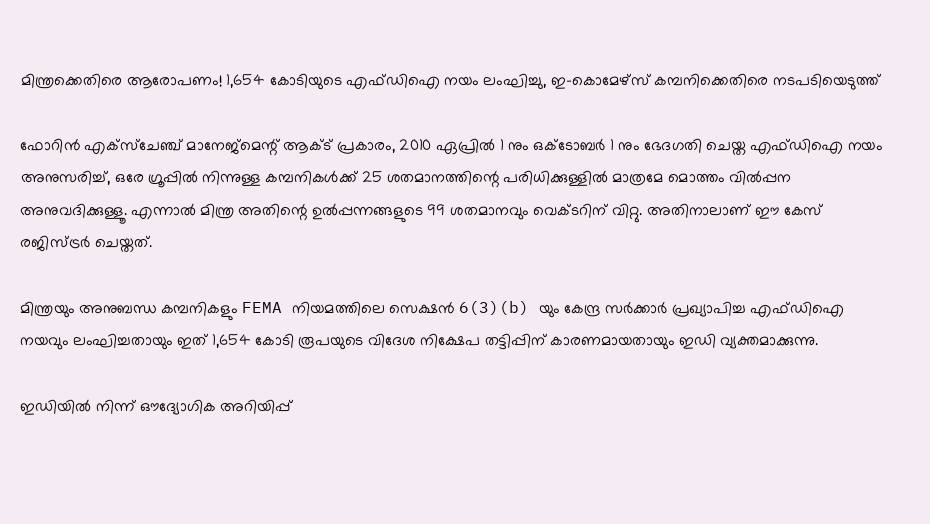മിന്ത്രക്കെതിരെ ആരോപണം! 1,654 കോടിയുടെ എഫ്ഡിഐ നയം ലംഘിച്ചു, ഇ-കൊമേഴ്സ് കമ്പനിക്കെതിരെ നടപടിയെടുത്ത്

ഫോറിൻ എക്സ്ചേഞ്ച് മാനേജ്‌മെന്റ് ആക്ട് പ്രകാരം, 2010 ഏപ്രിൽ 1 നും ഒക്ടോബർ 1 നും ഭേദഗതി ചെയ്ത എഫ്ഡിഐ നയം അനുസരിച്ച്, ഒരേ ഗ്രൂപ്പിൽ നിന്നുള്ള കമ്പനികൾക്ക് 25 ശതമാനത്തിന്റെ പരിധിക്കുള്ളിൽ മാത്രമേ മൊത്തം വിൽപ്പന അനുവദിക്കുള്ളൂ. എന്നാൽ മിന്ത്ര അതിന്റെ ഉൽപ്പന്നങ്ങളുടെ 99 ശതമാനവും വെക്ടറിന് വിറ്റു. അതിനാലാണ് ഈ കേസ് രജിസ്ട്രർ ചെയ്തത്.

മിന്ത്രയും അനുബന്ധ കമ്പനികളും FEMA നിയമത്തിലെ സെക്ഷൻ 6(3)(b) യും കേന്ദ്ര സർക്കാർ പ്രഖ്യാപിച്ച എഫ്ഡിഐ നയവും ലംഘിച്ചതായും ഇത് 1,654 കോടി രൂപയുടെ വിദേശ നിക്ഷേപ തട്ടിപ്പിന് കാരണമായതായും ഇഡി വ്യക്തമാക്കുന്നു.

ഇഡിയിൽ നിന്ന് ഔദ്യോഗിക അറിയിപ്പ്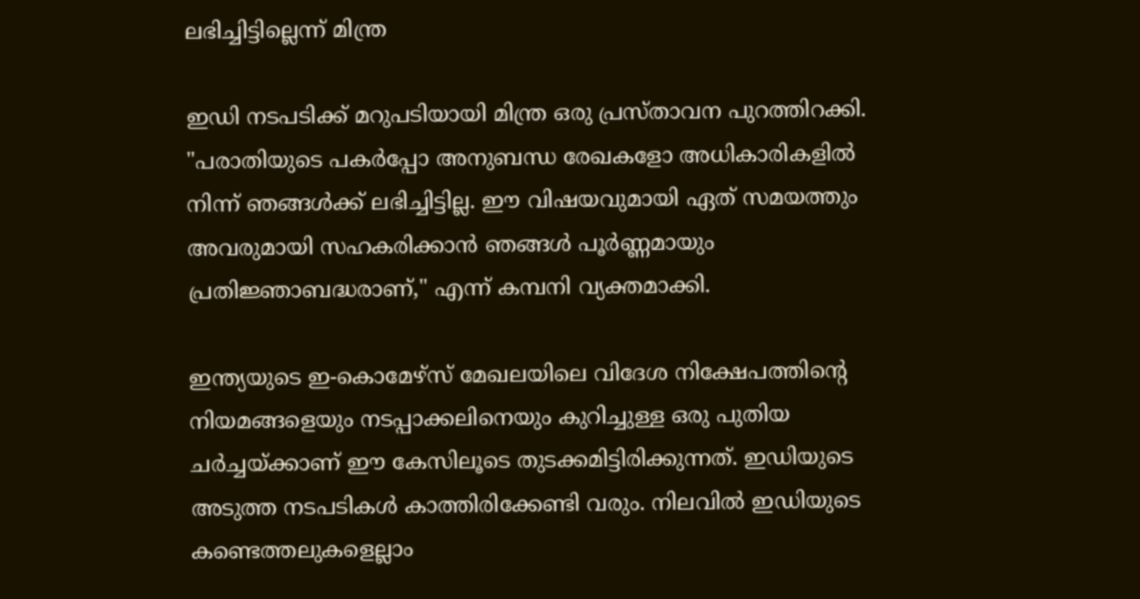ലഭിച്ചിട്ടില്ലെന്ന് മിന്ത്ര

ഇഡി നടപടിക്ക് മറുപടിയായി മിന്ത്ര ഒരു പ്രസ്താവന പുറത്തിറക്കി. "പരാതിയുടെ പകർപ്പോ അനുബന്ധ രേഖകളോ അധികാരികളിൽ നിന്ന് ഞങ്ങൾക്ക് ലഭിച്ചിട്ടില്ല. ഈ വിഷയവുമായി ഏത് സമയത്തും അവരുമായി സഹകരിക്കാൻ ഞങ്ങൾ പൂർണ്ണമായും പ്രതിജ്ഞാബദ്ധരാണ്," എന്ന് കമ്പനി വ്യക്തമാക്കി.

ഇന്ത്യയുടെ ഇ-കൊമേഴ്‌സ് മേഖലയിലെ വിദേശ നിക്ഷേപത്തിന്റെ നിയമങ്ങളെയും നടപ്പാക്കലിനെയും കുറിച്ചുള്ള ഒരു പുതിയ ചർച്ചയ്ക്കാണ് ഈ കേസിലൂടെ തുടക്കമിട്ടിരിക്കുന്നത്. ഇഡിയുടെ അടുത്ത നടപടികൾ കാത്തിരിക്കേണ്ടി വരും. നിലവിൽ ഇഡിയുടെ കണ്ടെത്തലുകളെല്ലാം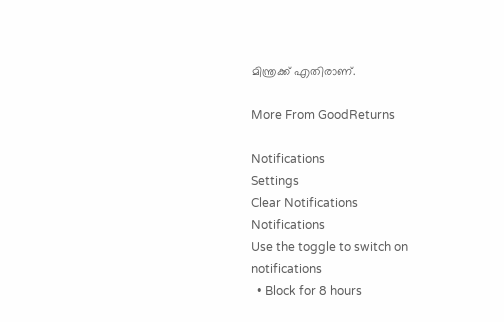മിന്ത്രക്ക് എതിരാണ്.

More From GoodReturns

Notifications
Settings
Clear Notifications
Notifications
Use the toggle to switch on notifications
  • Block for 8 hours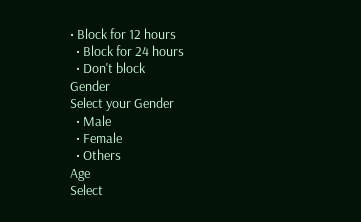• Block for 12 hours
  • Block for 24 hours
  • Don't block
Gender
Select your Gender
  • Male
  • Female
  • Others
Age
Select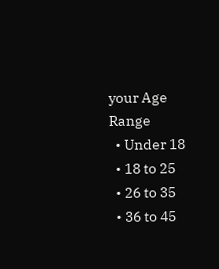your Age Range
  • Under 18
  • 18 to 25
  • 26 to 35
  • 36 to 45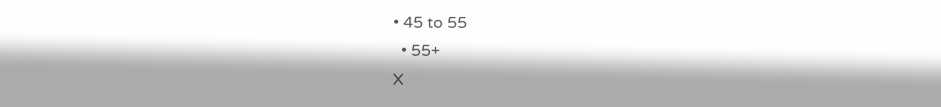• 45 to 55
  • 55+
X